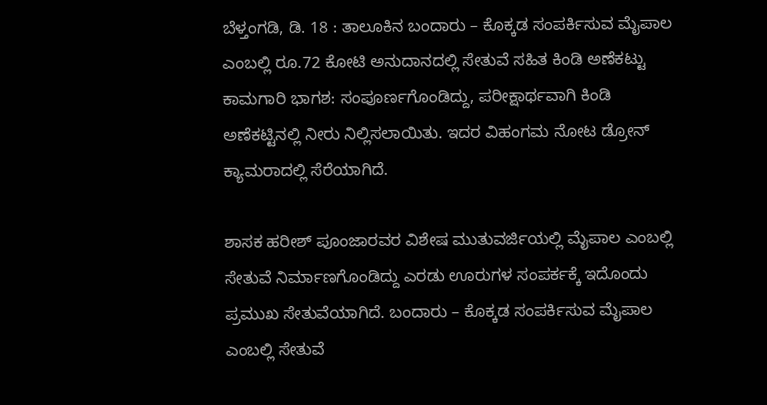ಬೆಳ್ತಂಗಡಿ, ಡಿ. 18 : ತಾಲೂಕಿನ ಬಂದಾರು – ಕೊಕ್ಕಡ ಸಂಪರ್ಕಿಸುವ ಮೈಪಾಲ ಎಂಬಲ್ಲಿ ರೂ.72 ಕೋಟಿ ಅನುದಾನದಲ್ಲಿ ಸೇತುವೆ ಸಹಿತ ಕಿಂಡಿ ಅಣೆಕಟ್ಟು ಕಾಮಗಾರಿ ಭಾಗಶ: ಸಂಪೂರ್ಣಗೊಂಡಿದ್ದು, ಪರೀಕ್ಷಾರ್ಥವಾಗಿ ಕಿಂಡಿ ಅಣೆಕಟ್ಟಿನಲ್ಲಿ ನೀರು ನಿಲ್ಲಿಸಲಾಯಿತು. ಇದರ ವಿಹಂಗಮ ನೋಟ ಡ್ರೋನ್ ಕ್ಯಾಮರಾದಲ್ಲಿ ಸೆರೆಯಾಗಿದೆ.

ಶಾಸಕ ಹರೀಶ್ ಪೂಂಜಾರವರ ವಿಶೇಷ ಮುತುವರ್ಜಿಯಲ್ಲಿ ಮೈಪಾಲ ಎಂಬಲ್ಲಿ ಸೇತುವೆ ನಿರ್ಮಾಣಗೊಂಡಿದ್ದು ಎರಡು ಊರುಗಳ ಸಂಪರ್ಕಕ್ಕೆ ಇದೊಂದು ಪ್ರಮುಖ ಸೇತುವೆಯಾಗಿದೆ. ಬಂದಾರು – ಕೊಕ್ಕಡ ಸಂಪರ್ಕಿಸುವ ಮೈಪಾಲ ಎಂಬಲ್ಲಿ ಸೇತುವೆ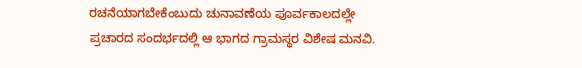ರಚನೆಯಾಗಬೇಕೆಂಬುದು ಚುನಾವಣೆಯ ಪೂರ್ವಕಾಲದಲ್ಲೇ ಪ್ರಚಾರದ ಸಂದರ್ಭದಲ್ಲಿ ಆ ಭಾಗದ ಗ್ರಾಮಸ್ಥರ ವಿಶೇಷ ಮನವಿ.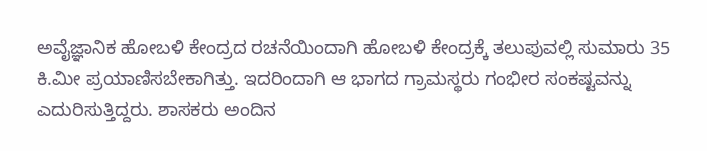ಅವೈಜ್ಞಾನಿಕ ಹೋಬಳಿ ಕೇಂದ್ರದ ರಚನೆಯಿಂದಾಗಿ ಹೋಬಳಿ ಕೇಂದ್ರಕ್ಕೆ ತಲುಪುವಲ್ಲಿ ಸುಮಾರು 35 ಕಿ.ಮೀ ಪ್ರಯಾಣಿಸಬೇಕಾಗಿತ್ತು. ಇದರಿಂದಾಗಿ ಆ ಭಾಗದ ಗ್ರಾಮಸ್ಥರು ಗಂಭೀರ ಸಂಕಷ್ಟವನ್ನು ಎದುರಿಸುತ್ತಿದ್ದರು. ಶಾಸಕರು ಅಂದಿನ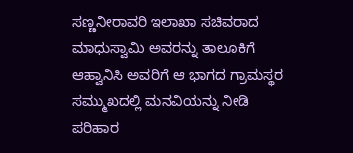ಸಣ್ಣನೀರಾವರಿ ಇಲಾಖಾ ಸಚಿವರಾದ ಮಾಧುಸ್ವಾಮಿ ಅವರನ್ನು ತಾಲೂಕಿಗೆ ಆಹ್ವಾನಿಸಿ ಅವರಿಗೆ ಆ ಭಾಗದ ಗ್ರಾಮಸ್ಥರ ಸಮ್ಮುಖದಲ್ಲಿ ಮನವಿಯನ್ನು ನೀಡಿ ಪರಿಹಾರ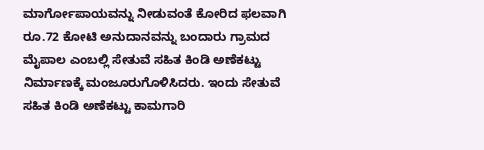ಮಾರ್ಗೋಪಾಯವನ್ನು ನೀಡುವಂತೆ ಕೋರಿದ ಫಲವಾಗಿ ರೂ.72 ಕೋಟಿ ಅನುದಾನವನ್ನು ಬಂದಾರು ಗ್ರಾಮದ ಮೈಪಾಲ ಎಂಬಲ್ಲಿ ಸೇತುವೆ ಸಹಿತ ಕಿಂಡಿ ಅಣೆಕಟ್ಟು ನಿರ್ಮಾಣಕ್ಕೆ ಮಂಜೂರುಗೊಳಿಸಿದರು. ಇಂದು ಸೇತುವೆ ಸಹಿತ ಕಿಂಡಿ ಅಣೆಕಟ್ಟು ಕಾಮಗಾರಿ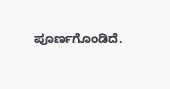ಪೂರ್ಣಗೊಂಡಿದೆ.